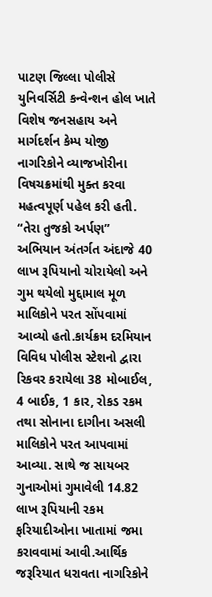પાટણ જિલ્લા પોલીસે યુનિવર્સિટી કન્વેન્શન હોલ ખાતે વિશેષ જનસહાય અને માર્ગદર્શન કેમ્પ યોજી નાગરિકોને વ્યાજખોરીના વિષચક્રમાંથી મુક્ત કરવા મહત્વપૂર્ણ પહેલ કરી હતી. “તેરા તુજકો અર્પણ” અભિયાન અંતર્ગત અંદાજે 40 લાખ રૂપિયાનો ચોરાયેલો અને ગુમ થયેલો મુદ્દામાલ મૂળ માલિકોને પરત સોંપવામાં આવ્યો હતો.કાર્યક્રમ દરમિયાન વિવિધ પોલીસ સ્ટેશનો દ્વારા રિકવર કરાયેલા 38 મોબાઈલ, 4 બાઈક, 1 કાર, રોકડ રકમ તથા સોનાના દાગીના અસલી માલિકોને પરત આપવામાં આવ્યા. સાથે જ સાયબર ગુનાઓમાં ગુમાવેલી 14.82 લાખ રૂપિયાની રકમ ફરિયાદીઓના ખાતામાં જમા કરાવવામાં આવી.આર્થિક જરૂરિયાત ધરાવતા નાગરિકોને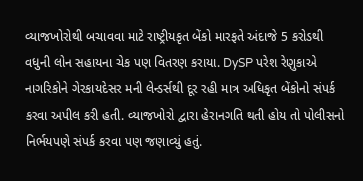વ્યાજખોરોથી બચાવવા માટે રાષ્ટ્રીયકૃત બેંકો મારફતે અંદાજે 5 કરોડથી વધુની લોન સહાયના ચેક પણ વિતરણ કરાયા. DySP પરેશ રેણુકાએ નાગરિકોને ગેરકાયદેસર મની લેન્ડર્સથી દૂર રહી માત્ર અધિકૃત બેંકોનો સંપર્ક કરવા અપીલ કરી હતી. વ્યાજખોરો દ્વારા હેરાનગતિ થતી હોય તો પોલીસનો નિર્ભયપણે સંપર્ક કરવા પણ જણાવ્યું હતું.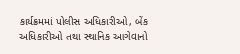કાર્યક્રમમાં પોલીસ અધિકારીઓ, બેંક અધિકારીઓ તથા સ્થાનિક આગેવાનો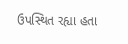ઉપસ્થિત રહ્યા હતા